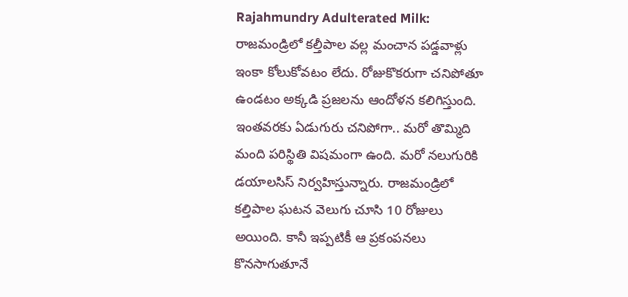Rajahmundry Adulterated Milk: రాజమండ్రిలో కల్తీపాల వల్ల మంచాన పడ్డవాళ్లు ఇంకా కోలుకోవటం లేదు. రోజుకొకరుగా చనిపోతూ ఉండటం అక్కడి ప్రజలను ఆందోళన కలిగిస్తుంది. ఇంతవరకు ఏడుగురు చనిపోగా.. మరో తొమ్మిది మంది పరిస్థితి విషమంగా ఉంది. మరో నలుగురికి డయాలసిస్ నిర్వహిస్తున్నారు. రాజమండ్రిలో కల్తిపాల ఘటన వెలుగు చూసి 10 రోజులు అయింది. కానీ ఇప్పటికీ ఆ ప్రకంపనలు కొనసాగుతూనే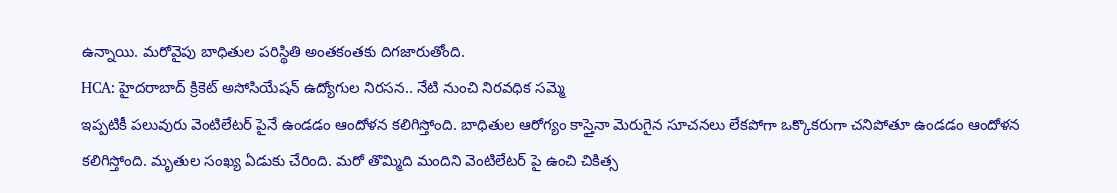ఉన్నాయి. మరోవైపు బాధితుల పరిస్థితి అంతకంతకు దిగజారుతోంది.
HCA: హైదరాబాద్ క్రికెట్ అసోసియేషన్ ఉద్యోగుల నిరసన.. నేటి నుంచి నిరవధిక సమ్మె
ఇప్పటికీ పలువురు వెంటిలేటర్ పైనే ఉండడం ఆందోళన కలిగిస్తోంది. బాధితుల ఆరోగ్యం కాస్తైనా మెరుగైన సూచనలు లేకపోగా ఒక్కొకరుగా చనిపోతూ ఉండడం ఆందోళన కలిగిస్తోంది. మృతుల సంఖ్య ఏడుకు చేరింది. మరో తొమ్మిది మందిని వెంటిలేటర్ పై ఉంచి చికిత్స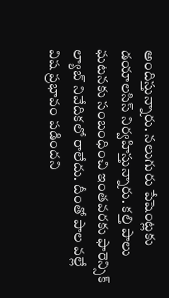అందిస్తున్నారు. నలుగురు పేషెంట్లకు డయాలసిస్ నిర్వహిస్తున్నారు. కల్తి పాలు ఘటనకు సంబంధించి ఇంతవరకు ఫారెన్సిక్ ల్యాబ్ నివేదికలో రాలేదు. దీంతో పాల వల్లే విష ప్రభావం పడిందని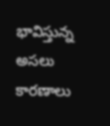భావిస్తున్న అసలు కారణాలు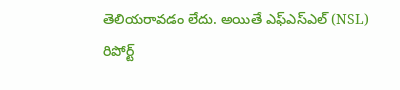తెలియరావడం లేదు. అయితే ఎఫ్ఎస్ఎల్ (NSL) రిపోర్ట్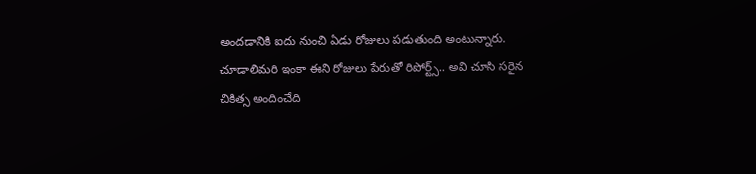అందడానికి ఐదు నుంచి ఏడు రోజులు పడుతుంది అంటున్నారు. చూడాలిమరి ఇంకా ఈని రోజులు పేరుతో రిపోర్ట్స్.. అవి చూసి సరైన చికిత్స అందించేది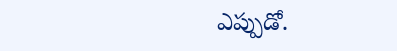ఎప్పుడో.